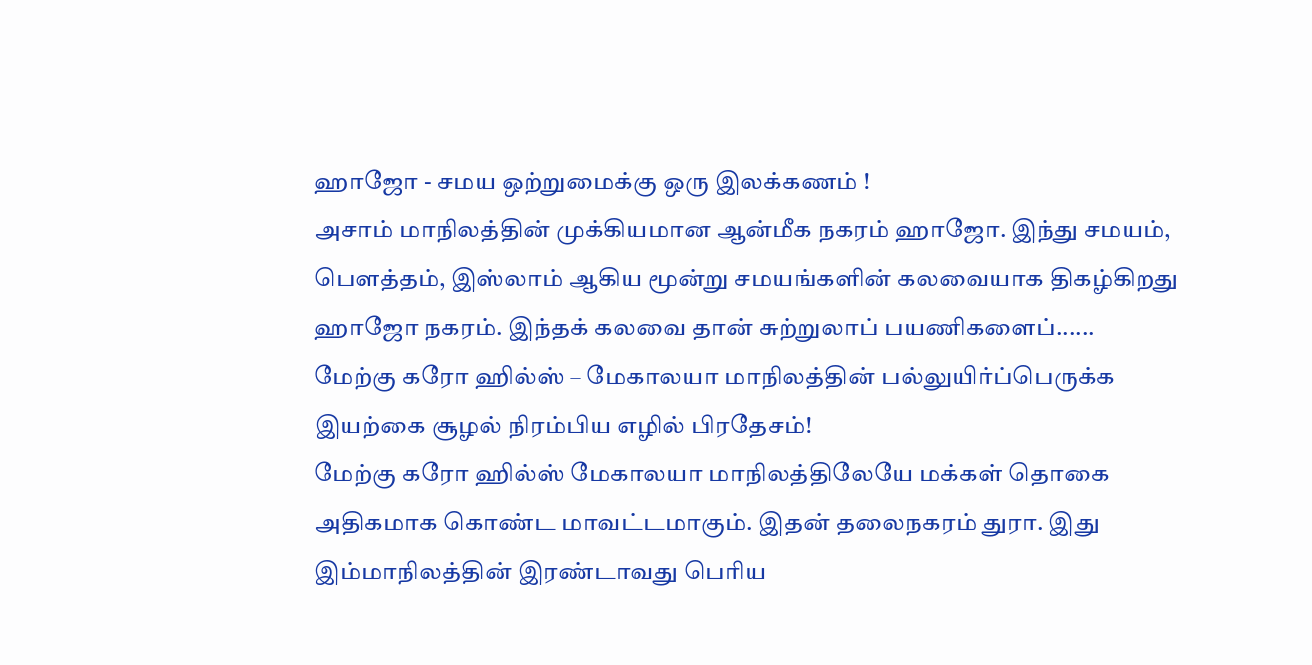ஹாஜோ - சமய ஒற்றுமைக்கு ஒரு இலக்கணம் !
அசாம் மாநிலத்தின் முக்கியமான ஆன்மீக நகரம் ஹாஜோ. இந்து சமயம், பௌத்தம், இஸ்லாம் ஆகிய மூன்று சமயங்களின் கலவையாக திகழ்கிறது ஹாஜோ நகரம். இந்தக் கலவை தான் சுற்றுலாப் பயணிகளைப்......
மேற்கு கரோ ஹில்ஸ் – மேகாலயா மாநிலத்தின் பல்லுயிர்ப்பெருக்க இயற்கை சூழல் நிரம்பிய எழில் பிரதேசம்!
மேற்கு கரோ ஹில்ஸ் மேகாலயா மாநிலத்திலேயே மக்கள் தொகை அதிகமாக கொண்ட மாவட்டமாகும். இதன் தலைநகரம் துரா. இது இம்மாநிலத்தின் இரண்டாவது பெரிய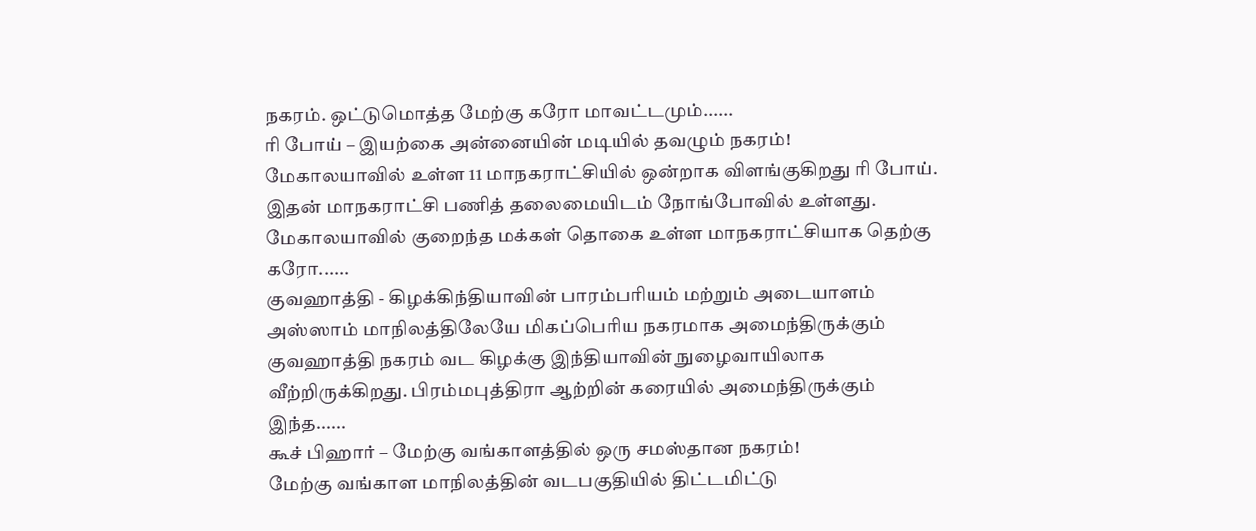நகரம். ஒட்டுமொத்த மேற்கு கரோ மாவட்டமும்......
ரி போய் – இயற்கை அன்னையின் மடியில் தவழும் நகரம்!
மேகாலயாவில் உள்ள 11 மாநகராட்சியில் ஒன்றாக விளங்குகிறது ரி போய். இதன் மாநகராட்சி பணித் தலைமையிடம் நோங்போவில் உள்ளது. மேகாலயாவில் குறைந்த மக்கள் தொகை உள்ள மாநகராட்சியாக தெற்கு கரோ......
குவஹாத்தி - கிழக்கிந்தியாவின் பாரம்பரியம் மற்றும் அடையாளம்
அஸ்ஸாம் மாநிலத்திலேயே மிகப்பெரிய நகரமாக அமைந்திருக்கும் குவஹாத்தி நகரம் வட கிழக்கு இந்தியாவின் நுழைவாயிலாக வீற்றிருக்கிறது. பிரம்மபுத்திரா ஆற்றின் கரையில் அமைந்திருக்கும் இந்த......
கூச் பிஹார் – மேற்கு வங்காளத்தில் ஒரு சமஸ்தான நகரம்!
மேற்கு வங்காள மாநிலத்தின் வடபகுதியில் திட்டமிட்டு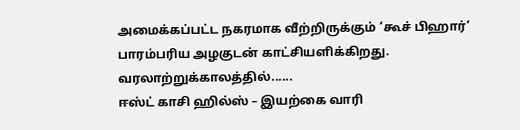அமைக்கப்பட்ட நகரமாக வீற்றிருக்கும் ‘கூச் பிஹார்’ பாரம்பரிய அழகுடன் காட்சியளிக்கிறது. வரலாற்றுக்காலத்தில்......
ஈஸ்ட் காசி ஹில்ஸ் – இயற்கை வாரி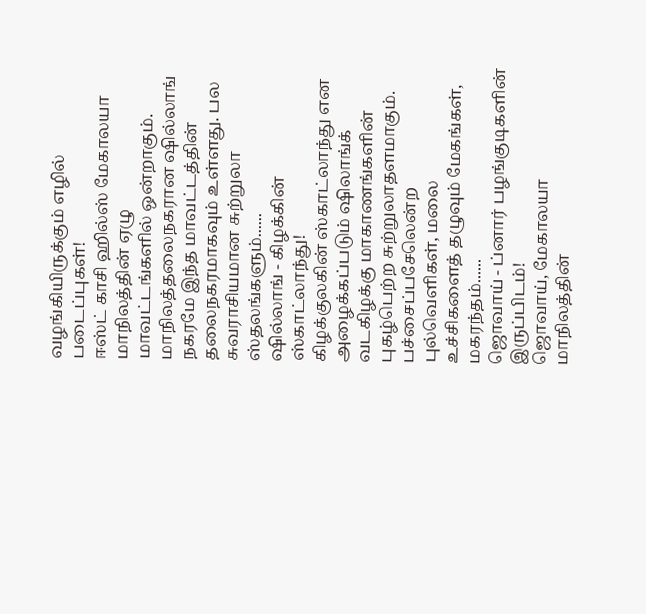வழங்கியிருக்கும் எழில் படைப்புகள்!
ஈஸ்ட் காசி ஹில்ஸ் மேகாலயா மாநிலத்தின் ஏழு மாவட்டங்களில் ஒன்றாகும். மாநிலத்தலைநகரான ஷில்லாங் நகரமே இந்த மாவட்டத்தின் தலைநகரமாகவும் உள்ளது. பல சுவராசியமான சுற்றுலா ஸ்தலங்களும்......
ஷில்லாங் - கிழக்கின் ஸ்காட்லாந்து!
கிழக்குலகின் ஸ்காட்லாந்து என அழைக்கப்படும் ஷிலாங்க் வடகிழக்கு மாகாணங்களின் புகழ்பெற்ற சுற்றுலாதளமாகும். பச்சைப்பசேலென்ற புல்வெளிகள், மலை உச்சிகளைத் தழுவும் மேகங்கள், மகரந்தம்......
ஜொவாய் - ப்னார் பழங்குடிகளின் இருப்பிடம்!
ஜொவாய், மேகாலயா மாநிலத்தின்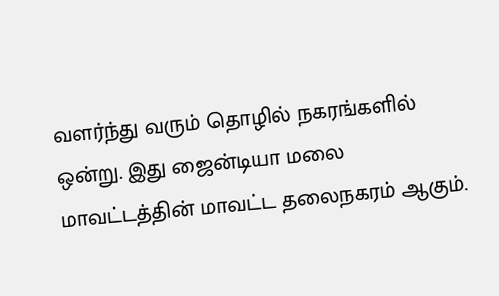வளர்ந்து வரும் தொழில் நகரங்களில் ஒன்று. இது ஜைன்டியா மலை மாவட்டத்தின் மாவட்ட தலைநகரம் ஆகும்.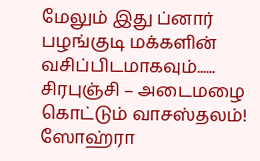மேலும் இது ப்னார் பழங்குடி மக்களின் வசிப்பிடமாகவும்......
சிரபுஞ்சி – அடைமழை கொட்டும் வாசஸ்தலம்!
ஸோஹ்ரா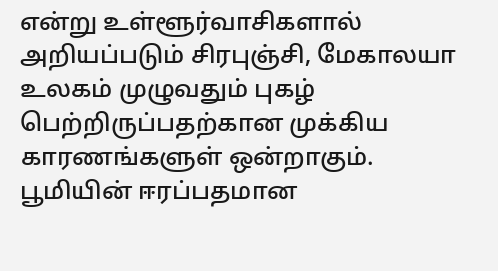என்று உள்ளூர்வாசிகளால் அறியப்படும் சிரபுஞ்சி, மேகாலயா உலகம் முழுவதும் புகழ் பெற்றிருப்பதற்கான முக்கிய காரணங்களுள் ஒன்றாகும். பூமியின் ஈரப்பதமான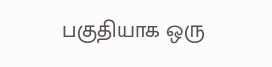பகுதியாக ஒரு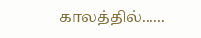காலத்தில்......